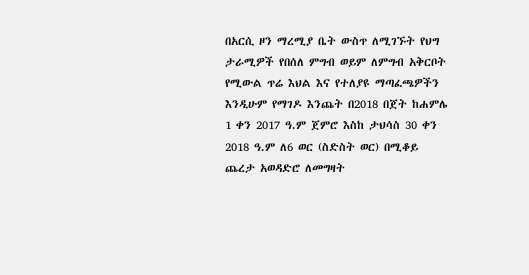በአርሲ ዞን ማረሚያ ቤት ውስጥ ለሚገኙት የህግ ታራሚዎች የበሰለ ምግብ ወይም ለምግብ አቅርቦት የሚውል ጥሬ እህል እና የተለያዩ ማጣፈጫዎችን እንዲሁም የማገዶ እንጨት በ2018 በጀት ከሐምሌ 1 ቀን 2017 ዓ.ም ጀምሮ እስከ ታህሳስ 30 ቀን 2018 ዓ.ም ለ6 ወር (ስድስት ወር) በሚቆይ ጨረታ አወዳድሮ ለመግዛት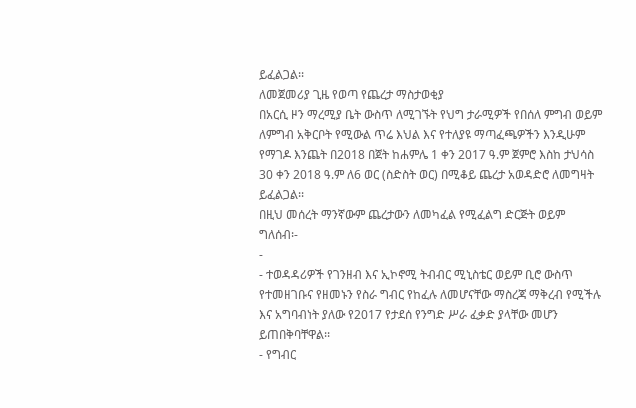ይፈልጋል፡፡
ለመጀመሪያ ጊዜ የወጣ የጨረታ ማስታወቂያ
በአርሲ ዞን ማረሚያ ቤት ውስጥ ለሚገኙት የህግ ታራሚዎች የበሰለ ምግብ ወይም ለምግብ አቅርቦት የሚውል ጥሬ እህል እና የተለያዩ ማጣፈጫዎችን እንዲሁም የማገዶ እንጨት በ2018 በጀት ከሐምሌ 1 ቀን 2017 ዓ.ም ጀምሮ እስከ ታህሳስ 30 ቀን 2018 ዓ.ም ለ6 ወር (ስድስት ወር) በሚቆይ ጨረታ አወዳድሮ ለመግዛት ይፈልጋል፡፡
በዚህ መሰረት ማንኛውም ጨረታውን ለመካፈል የሚፈልግ ድርጅት ወይም ግለሰብ፡-
-
- ተወዳዳሪዎች የገንዘብ እና ኢኮኖሚ ትብብር ሚኒስቴር ወይም ቢሮ ውስጥ የተመዘገቡና የዘመኑን የስራ ግብር የከፈሉ ለመሆናቸው ማስረጃ ማቅረብ የሚችሉ እና አግባብነት ያለው የ2017 የታደሰ የንግድ ሥራ ፈቃድ ያላቸው መሆን ይጠበቅባቸዋል፡፡
- የግብር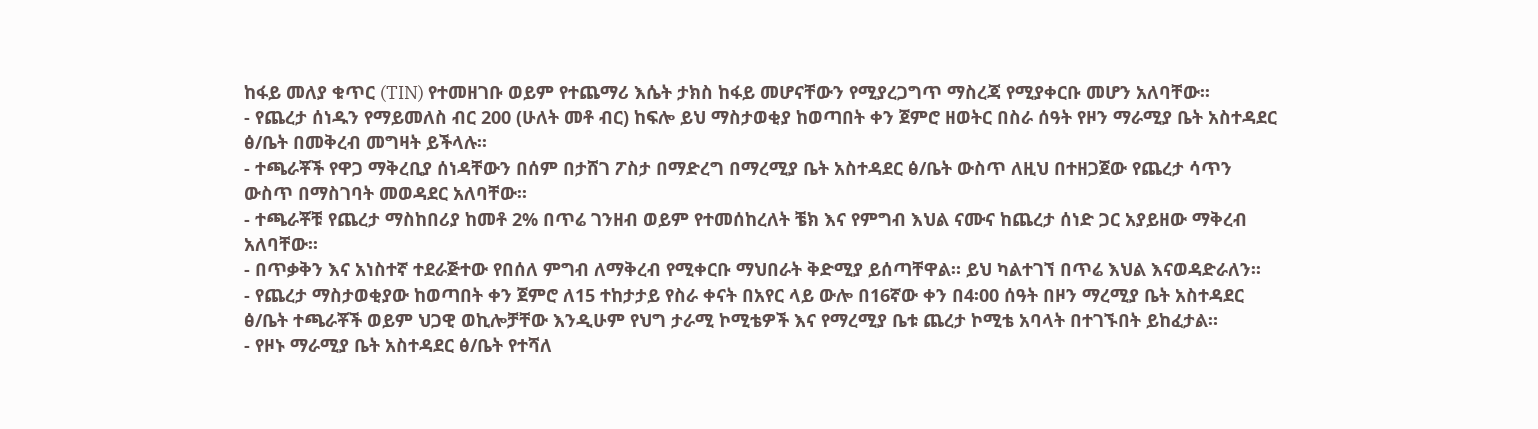ከፋይ መለያ ቁጥር (TIN) የተመዘገቡ ወይም የተጨማሪ እሴት ታክስ ከፋይ መሆናቸውን የሚያረጋግጥ ማስረጃ የሚያቀርቡ መሆን አለባቸው፡፡
- የጨረታ ሰነዱን የማይመለስ ብር 200 (ሁለት መቶ ብር) ከፍሎ ይህ ማስታወቂያ ከወጣበት ቀን ጀምሮ ዘወትር በስራ ሰዓት የዞን ማራሚያ ቤት አስተዳደር ፅ/ቤት በመቅረብ መግዛት ይችላሉ፡፡
- ተጫራቾች የዋጋ ማቅረቢያ ሰነዳቸውን በሰም በታሸገ ፖስታ በማድረግ በማረሚያ ቤት አስተዳደር ፅ/ቤት ውስጥ ለዚህ በተዘጋጀው የጨረታ ሳጥን ውስጥ በማስገባት መወዳደር አለባቸው፡፡
- ተጫራቾቹ የጨረታ ማስከበሪያ ከመቶ 2% በጥሬ ገንዘብ ወይም የተመሰከረለት ቼክ እና የምግብ እህል ናሙና ከጨረታ ሰነድ ጋር አያይዘው ማቅረብ አለባቸው፡፡
- በጥቃቅን እና አነስተኛ ተደራጅተው የበሰለ ምግብ ለማቅረብ የሚቀርቡ ማህበራት ቅድሚያ ይሰጣቸዋል። ይህ ካልተገኘ በጥሬ እህል እናወዳድራለን፡፡
- የጨረታ ማስታወቂያው ከወጣበት ቀን ጀምሮ ለ15 ተከታታይ የስራ ቀናት በአየር ላይ ውሎ በ16ኛው ቀን በ4፡00 ሰዓት በዞን ማረሚያ ቤት አስተዳደር ፅ/ቤት ተጫራቾች ወይም ህጋዊ ወኪሎቻቸው እንዲሁም የህግ ታራሚ ኮሚቴዎች እና የማረሚያ ቤቱ ጨረታ ኮሚቴ አባላት በተገኙበት ይከፈታል።
- የዞኑ ማራሚያ ቤት አስተዳደር ፅ/ቤት የተሻለ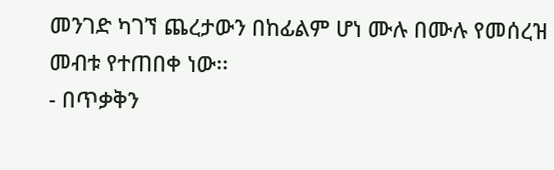መንገድ ካገኘ ጨረታውን በከፊልም ሆነ ሙሉ በሙሉ የመሰረዝ መብቱ የተጠበቀ ነው፡፡
- በጥቃቅን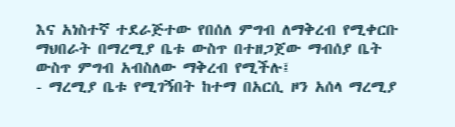እና አነስተኛ ተደራጅተው የበሰለ ምግብ ለማቅረብ የሚቀርቡ ማህበራት በማረሚያ ቤቱ ውስጥ በተዘጋጀው ማብሰያ ቤት ውስጥ ምግብ አብስለው ማቅረብ የሚችሉ፤
- ማረሚያ ቤቱ የሚገኝበት ከተማ በአርሲ ዞን አሰላ ማረሚያ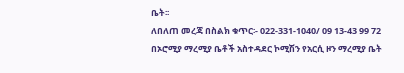ቤት፡፡
ለበለጠ መረጃ በስልክ ቁጥር፡- 022-331-1040/ 09 13-43 99 72
በኦሮሚያ ማረሚያ ቤቶች አስተዳደር ኮሚሽን የአርሲ ዞን ማረሚያ ቤት